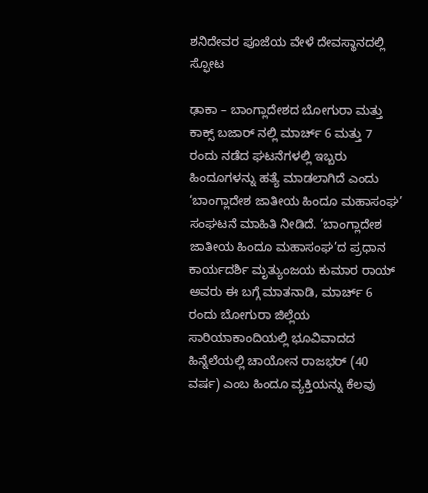ಶನಿದೇವರ ಪೂಜೆಯ ವೇಳೆ ದೇವಸ್ಥಾನದಲ್ಲಿ ಸ್ಫೋಟ

ಢಾಕಾ – ಬಾಂಗ್ಲಾದೇಶದ ಬೋಗುರಾ ಮತ್ತು ಕಾಕ್ಸ್ ಬಜಾರ್ ನಲ್ಲಿ ಮಾರ್ಚ್ 6 ಮತ್ತು 7 ರಂದು ನಡೆದ ಘಟನೆಗಳಲ್ಲಿ ಇಬ್ಬರು ಹಿಂದೂಗಳನ್ನು ಹತ್ಯೆ ಮಾಡಲಾಗಿದೆ ಎಂದು ‘ಬಾಂಗ್ಲಾದೇಶ ಜಾತೀಯ ಹಿಂದೂ ಮಹಾಸಂಘ’ ಸಂಘಟನೆ ಮಾಹಿತಿ ನೀಡಿದೆ. ‘ಬಾಂಗ್ಲಾದೇಶ ಜಾತೀಯ ಹಿಂದೂ ಮಹಾಸಂಘ’ದ ಪ್ರಧಾನ ಕಾರ್ಯದರ್ಶಿ ಮೃತ್ಯುಂಜಯ ಕುಮಾರ ರಾಯ್ ಅವರು ಈ ಬಗ್ಗೆ ಮಾತನಾಡಿ, ಮಾರ್ಚ್ 6 ರಂದು ಬೋಗುರಾ ಜಿಲ್ಲೆಯ ಸಾರಿಯಾಕಾಂದಿಯಲ್ಲಿ ಭೂವಿವಾದದ ಹಿನ್ನೆಲೆಯಲ್ಲಿ ಚಾಯೋನ ರಾಜಭರ್ (40 ವರ್ಷ) ಎಂಬ ಹಿಂದೂ ವ್ಯಕ್ತಿಯನ್ನು ಕೆಲವು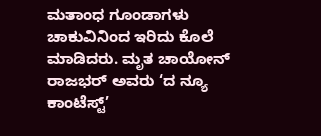ಮತಾಂಧ ಗೂಂಡಾಗಳು ಚಾಕುವಿನಿಂದ ಇರಿದು ಕೊಲೆ ಮಾಡಿದರು. ಮೃತ ಚಾಯೋನ್ ರಾಜಭರ್ ಅವರು ‘ದ ನ್ಯೂ ಕಾಂಟೆಸ್ಟ್’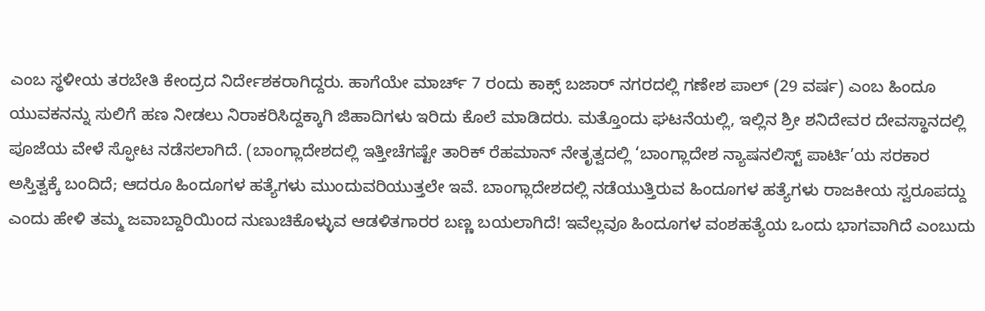ಎಂಬ ಸ್ಥಳೀಯ ತರಬೇತಿ ಕೇಂದ್ರದ ನಿರ್ದೇಶಕರಾಗಿದ್ದರು. ಹಾಗೆಯೇ ಮಾರ್ಚ್ 7 ರಂದು ಕಾಕ್ಸ್ ಬಜಾರ್ ನಗರದಲ್ಲಿ ಗಣೇಶ ಪಾಲ್ (29 ವರ್ಷ) ಎಂಬ ಹಿಂದೂ ಯುವಕನನ್ನು ಸುಲಿಗೆ ಹಣ ನೀಡಲು ನಿರಾಕರಿಸಿದ್ದಕ್ಕಾಗಿ ಜಿಹಾದಿಗಳು ಇರಿದು ಕೊಲೆ ಮಾಡಿದರು. ಮತ್ತೊಂದು ಘಟನೆಯಲ್ಲಿ, ಇಲ್ಲಿನ ಶ್ರೀ ಶನಿದೇವರ ದೇವಸ್ಥಾನದಲ್ಲಿ ಪೂಜೆಯ ವೇಳೆ ಸ್ಫೋಟ ನಡೆಸಲಾಗಿದೆ. (ಬಾಂಗ್ಲಾದೇಶದಲ್ಲಿ ಇತ್ತೀಚೆಗಷ್ಟೇ ತಾರಿಕ್ ರೆಹಮಾನ್ ನೇತೃತ್ವದಲ್ಲಿ ‘ಬಾಂಗ್ಲಾದೇಶ ನ್ಯಾಷನಲಿಸ್ಟ್ ಪಾರ್ಟಿ’ಯ ಸರಕಾರ ಅಸ್ತಿತ್ವಕ್ಕೆ ಬಂದಿದೆ; ಆದರೂ ಹಿಂದೂಗಳ ಹತ್ಯೆಗಳು ಮುಂದುವರಿಯುತ್ತಲೇ ಇವೆ. ಬಾಂಗ್ಲಾದೇಶದಲ್ಲಿ ನಡೆಯುತ್ತಿರುವ ಹಿಂದೂಗಳ ಹತ್ಯೆಗಳು ರಾಜಕೀಯ ಸ್ವರೂಪದ್ದು ಎಂದು ಹೇಳಿ ತಮ್ಮ ಜವಾಬ್ದಾರಿಯಿಂದ ನುಣುಚಿಕೊಳ್ಳುವ ಆಡಳಿತಗಾರರ ಬಣ್ಣ ಬಯಲಾಗಿದೆ! ಇವೆಲ್ಲವೂ ಹಿಂದೂಗಳ ವಂಶಹತ್ಯೆಯ ಒಂದು ಭಾಗವಾಗಿದೆ ಎಂಬುದು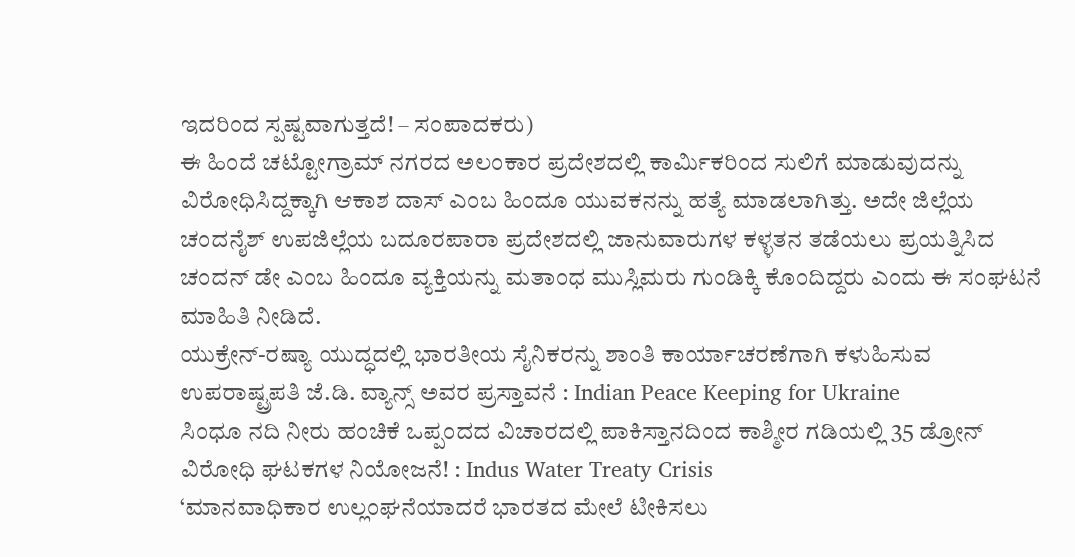ಇದರಿಂದ ಸ್ಪಷ್ಟವಾಗುತ್ತದೆ! – ಸಂಪಾದಕರು)
ಈ ಹಿಂದೆ ಚಟ್ಟೋಗ್ರಾಮ್ ನಗರದ ಅಲಂಕಾರ ಪ್ರದೇಶದಲ್ಲಿ ಕಾರ್ಮಿಕರಿಂದ ಸುಲಿಗೆ ಮಾಡುವುದನ್ನು ವಿರೋಧಿಸಿದ್ದಕ್ಕಾಗಿ ಆಕಾಶ ದಾಸ್ ಎಂಬ ಹಿಂದೂ ಯುವಕನನ್ನು ಹತ್ಯೆ ಮಾಡಲಾಗಿತ್ತು. ಅದೇ ಜಿಲ್ಲೆಯ ಚಂದನೈಶ್ ಉಪಜಿಲ್ಲೆಯ ಬದೂರಪಾರಾ ಪ್ರದೇಶದಲ್ಲಿ ಜಾನುವಾರುಗಳ ಕಳ್ಳತನ ತಡೆಯಲು ಪ್ರಯತ್ನಿಸಿದ ಚಂದನ್ ಡೇ ಎಂಬ ಹಿಂದೂ ವ್ಯಕ್ತಿಯನ್ನು ಮತಾಂಧ ಮುಸ್ಲಿಮರು ಗುಂಡಿಕ್ಕಿ ಕೊಂದಿದ್ದರು ಎಂದು ಈ ಸಂಘಟನೆ ಮಾಹಿತಿ ನೀಡಿದೆ.
ಯುಕ್ರೇನ್-ರಷ್ಯಾ ಯುದ್ಧದಲ್ಲಿ ಭಾರತೀಯ ಸೈನಿಕರನ್ನು ಶಾಂತಿ ಕಾರ್ಯಾಚರಣೆಗಾಗಿ ಕಳುಹಿಸುವ ಉಪರಾಷ್ಟ್ರಪತಿ ಜೆ.ಡಿ. ವ್ಯಾನ್ಸ್ ಅವರ ಪ್ರಸ್ತಾವನೆ : Indian Peace Keeping for Ukraine
ಸಿಂಧೂ ನದಿ ನೀರು ಹಂಚಿಕೆ ಒಪ್ಪಂದದ ವಿಚಾರದಲ್ಲಿ ಪಾಕಿಸ್ತಾನದಿಂದ ಕಾಶ್ಮೀರ ಗಡಿಯಲ್ಲಿ 35 ಡ್ರೋನ್ ವಿರೋಧಿ ಘಟಕಗಳ ನಿಯೋಜನೆ! : Indus Water Treaty Crisis
‘ಮಾನವಾಧಿಕಾರ ಉಲ್ಲಂಘನೆಯಾದರೆ ಭಾರತದ ಮೇಲೆ ಟೀಕಿಸಲು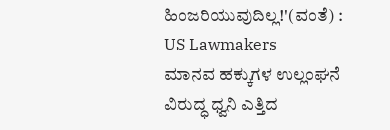ಹಿಂಜರಿಯುವುದಿಲ್ಲ!'(ವಂತೆ) : US Lawmakers
ಮಾನವ ಹಕ್ಕುಗಳ ಉಲ್ಲಂಘನೆ ವಿರುದ್ಧ ಧ್ವನಿ ಎತ್ತಿದ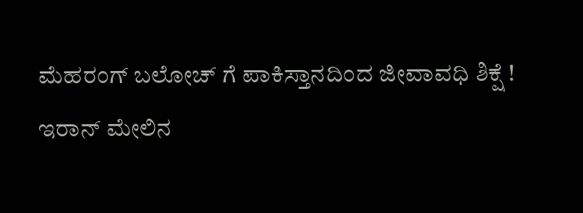ಮೆಹರಂಗ್ ಬಲೋಚ್ ಗೆ ಪಾಕಿಸ್ತಾನದಿಂದ ಜೀವಾವಧಿ ಶಿಕ್ಷೆ !
ಇರಾನ್ ಮೇಲಿನ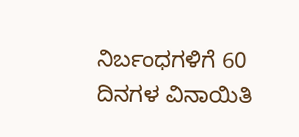ನಿರ್ಬಂಧಗಳಿಗೆ 60 ದಿನಗಳ ವಿನಾಯಿತಿ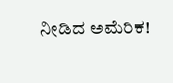ನೀಡಿದ ಅಮೆರಿಕ!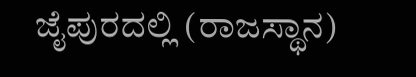ಜೈಪುರದಲ್ಲಿ (ರಾಜಸ್ಥಾನ)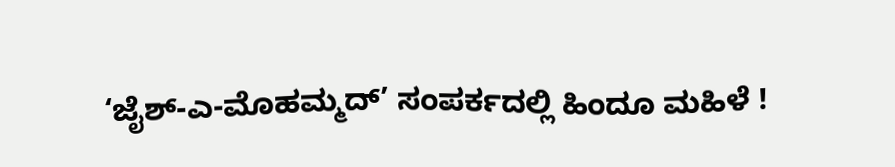‘ಜೈಶ್-ಎ-ಮೊಹಮ್ಮದ್’ ಸಂಪರ್ಕದಲ್ಲಿ ಹಿಂದೂ ಮಹಿಳೆ !